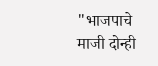"भाजपाचे माजी दोन्ही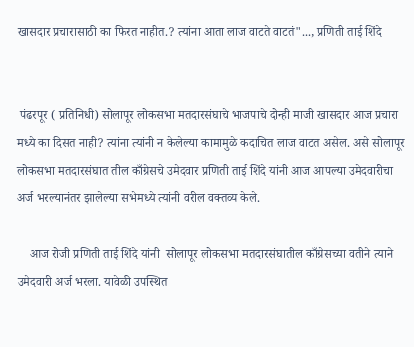खासदार प्रचारासाठी का फिरत नाहीत.? त्यांना आता लाज वाटते वाटतं"..., प्रणिती ताई शिंदे


 पंढरपूर ( प्रतिनिधी) सोलापूर लोकसभा मतदारसंघाचे भाजपाचे दोन्ही माजी खासदार आज प्रचारा मध्ये का दिसत नाही? त्यांना त्यांनी न केलेल्या कामामुळे कदाचित लाज वाटत असेल. असे सोलापूर लोकसभा मतदारसंघात तील काँग्रेसचे उमेदवार प्रणिती ताई शिंदे यांनी आज आपल्या उमेदवारीचा अर्ज भरल्यानंतर झालेल्या सभेमध्ये त्यांनी वरील वक्तव्य केले.

    आज रोजी प्रणिती ताई शिंदे यांनी  सोलापूर लोकसभा मतदारसंघातील काँग्रेसच्या वतीने त्याने उमेदवारी अर्ज भरला. यावेळी उपस्थित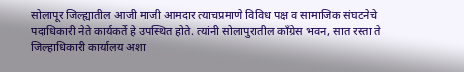सोलापूर जिल्ह्यातील आजी माजी आमदार त्याचप्रमाणे विविध पक्ष व सामाजिक संघटनेचे पदाधिकारी नेते कार्यकर्ते हे उपस्थित होते. त्यांनी सोलापुरातील काँग्रेस भवन, सात रस्ता ते जिल्हाधिकारी कार्यालय अशा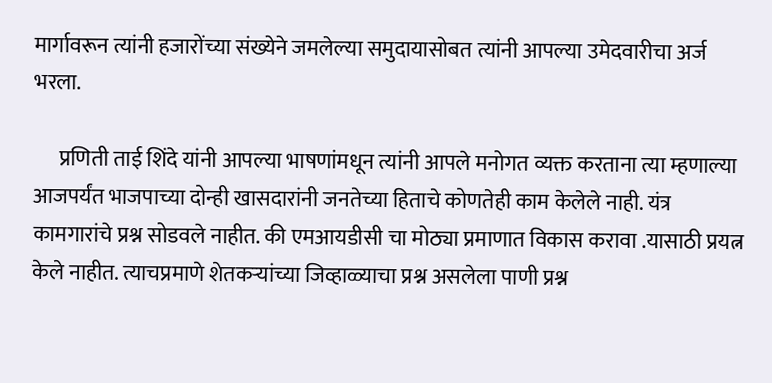मार्गावरून त्यांनी हजारोंच्या संख्येने जमलेल्या समुदायासोबत त्यांनी आपल्या उमेदवारीचा अर्ज भरला.

      प्रणिती ताई शिंदे यांनी आपल्या भाषणांमधून त्यांनी आपले मनोगत व्यक्त करताना त्या म्हणाल्या आजपर्यंत भाजपाच्या दोन्ही खासदारांनी जनतेच्या हिताचे कोणतेही काम केलेले नाही. यंत्र कामगारांचे प्रश्न सोडवले नाहीत. की एमआयडीसी चा मोठ्या प्रमाणात विकास करावा .यासाठी प्रयत्न केले नाहीत. त्याचप्रमाणे शेतकऱ्यांच्या जिव्हाळ्याचा प्रश्न असलेला पाणी प्रश्न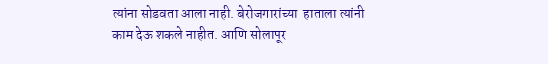त्यांना सोडवता आला नाही. बेरोजगारांच्या  हाताला त्यांनी काम देऊ शकले नाहीत. आणि सोलापूर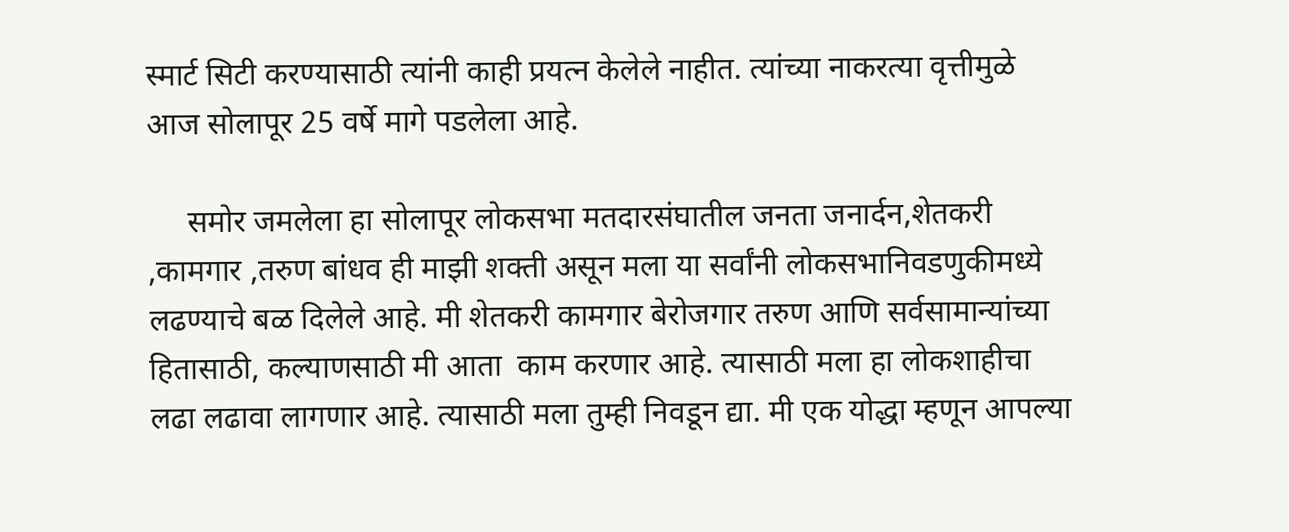स्मार्ट सिटी करण्यासाठी त्यांनी काही प्रयत्न केलेले नाहीत. त्यांच्या नाकरत्या वृत्तीमुळे आज सोलापूर 25 वर्षे मागे पडलेला आहे.

     समोर जमलेला हा सोलापूर लोकसभा मतदारसंघातील जनता जनार्दन,शेतकरी ,कामगार ,तरुण बांधव ही माझी शक्ती असून मला या सर्वांनी लोकसभानिवडणुकीमध्ये लढण्याचे बळ दिलेले आहे. मी शेतकरी कामगार बेरोजगार तरुण आणि सर्वसामान्यांच्या हितासाठी, कल्याणसाठी मी आता  काम करणार आहे. त्यासाठी मला हा लोकशाहीचा लढा लढावा लागणार आहे. त्यासाठी मला तुम्ही निवडून द्या. मी एक योद्धा म्हणून आपल्या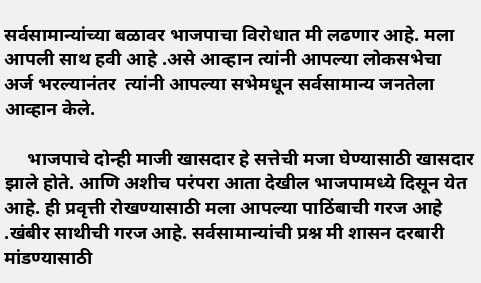सर्वसामान्यांच्या बळावर भाजपाचा विरोधात मी लढणार आहे. मला आपली साथ हवी आहे .असे आव्हान त्यांनी आपल्या लोकसभेचा अर्ज भरल्यानंतर  त्यांनी आपल्या सभेमधून सर्वसामान्य जनतेला आव्हान केले.

     भाजपाचे दोन्ही माजी खासदार हे सत्तेची मजा घेण्यासाठी खासदार  झाले होते. आणि अशीच परंपरा आता देखील भाजपामध्ये दिसून येत आहे. ही प्रवृत्ती रोखण्यासाठी मला आपल्या पाठिंबाची गरज आहे .खंबीर साथीची गरज आहे. सर्वसामान्यांची प्रश्न मी शासन दरबारी मांडण्यासाठी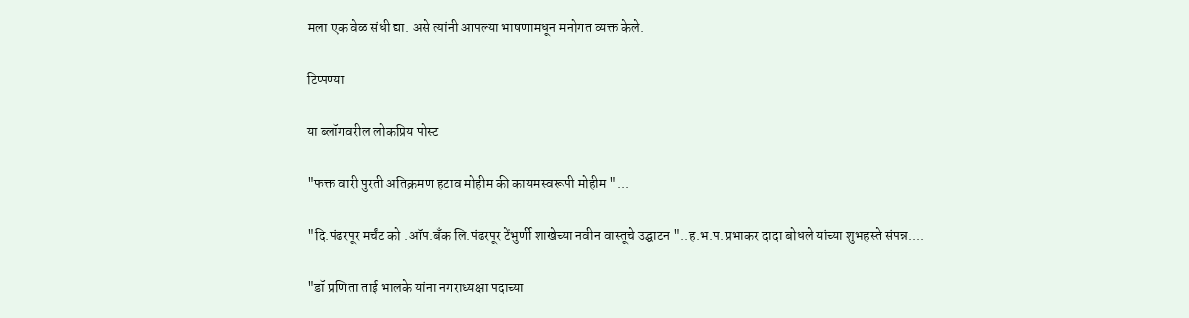मला एक वेळ संधी द्या. असे त्यांनी आपल्या भाषणामधून मनोगत व्यक्त केले.

टिप्पण्या

या ब्लॉगवरील लोकप्रिय पोस्ट

"फक्त वारी पुरती अतिक्रमण हटाव मोहीम की कायमस्वरूपी मोहीम "...

"दि.पंढरपूर मर्चंट को .ऑप.बॅंक लि.पंढरपूर टेंभुर्णी शाखेच्या नवीन वास्तूचे उद्घाटन "..ह.भ.प.प्रभाकर दादा बोधले यांच्या शुभहस्ते संपन्न....

"डॉ प्रणिता ताई भालके यांना नगराध्यक्षा पदाच्या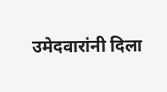उमेदवारांनी दिला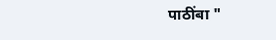पाठींबा "